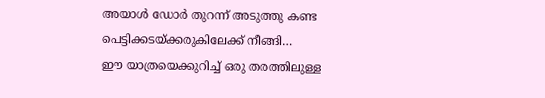അയാൾ ഡോർ തുറന്ന് അടുത്തു കണ്ട പെട്ടിക്കടയ്ക്കരുകിലേക്ക് നീങ്ങി…
ഈ യാത്രയെക്കുറിച്ച് ഒരു തരത്തിലുള്ള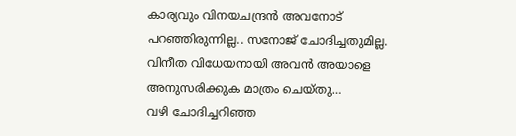കാര്യവും വിനയചന്ദ്രൻ അവനോട് പറഞ്ഞിരുന്നില്ല.. സനോജ് ചോദിച്ചതുമില്ല.
വിനീത വിധേയനായി അവൻ അയാളെ അനുസരിക്കുക മാത്രം ചെയ്തു…
വഴി ചോദിച്ചറിഞ്ഞ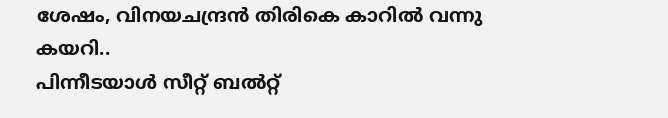ശേഷം, വിനയചന്ദ്രൻ തിരികെ കാറിൽ വന്നു കയറി..
പിന്നീടയാൾ സീറ്റ് ബൽറ്റ്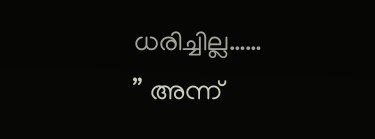ധരിച്ചില്ല……
” അന്ന്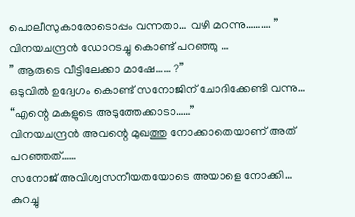പൊലീസുകാരോടൊപ്പം വന്നതാ… വഴി മറന്നു………. ”
വിനയചന്ദ്രൻ ഡോറടച്ചു കൊണ്ട് പറഞ്ഞു …
” ആരുടെ വീട്ടിലേക്കാ മാഷേ…… ?”
ഒടുവിൽ ഉദ്വേഗം കൊണ്ട് സനോജിന് ചോദിക്കേണ്ടി വന്നു…
“എന്റെ മകളുടെ അടുത്തേക്കാടാ……”
വിനയചന്ദ്രൻ അവന്റെ മുഖത്തു നോക്കാതെയാണ് അത് പറഞ്ഞത്……
സനോജ് അവിശ്വസനീയതയോടെ അയാളെ നോക്കി…
കുറച്ചു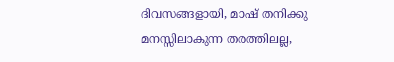ദിവസങ്ങളായി, മാഷ് തനിക്കു മനസ്സിലാകുന്ന തരത്തിലല്ല,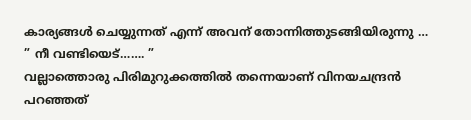കാര്യങ്ങൾ ചെയ്യുന്നത് എന്ന് അവന് തോന്നിത്തുടങ്ങിയിരുന്നു …
” നീ വണ്ടിയെട്……. ”
വല്ലാത്തൊരു പിരിമുറുക്കത്തിൽ തന്നെയാണ് വിനയചന്ദ്രൻ പറഞ്ഞത്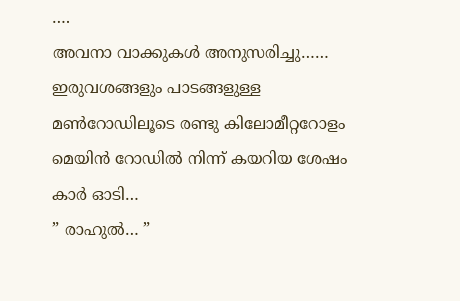….
അവനാ വാക്കുകൾ അനുസരിച്ചു……
ഇരുവശങ്ങളും പാടങ്ങളുള്ള മൺറോഡിലൂടെ രണ്ടു കിലോമീറ്ററോളം മെയിൻ റോഡിൽ നിന്ന് കയറിയ ശേഷം കാർ ഓടി…
” രാഹുൽ… ”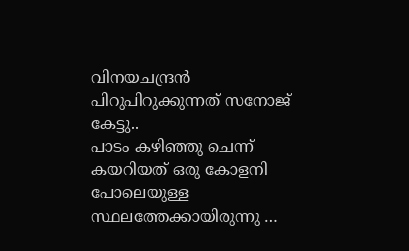വിനയചന്ദ്രൻ പിറുപിറുക്കുന്നത് സനോജ് കേട്ടു..
പാടം കഴിഞ്ഞു ചെന്ന് കയറിയത് ഒരു കോളനി പോലെയുള്ള സ്ഥലത്തേക്കായിരുന്നു …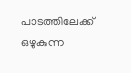പാടത്തിലേക്ക് ഒഴുകുന്ന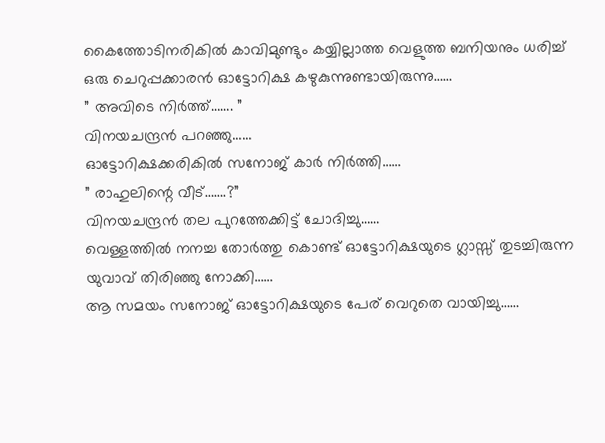കൈത്തോടിനരികിൽ കാവിമുണ്ടും കയ്യില്ലാത്ത വെളുത്ത ബനിയനും ധരിച്ച് ഒരു ചെറുപ്പക്കാരൻ ഓട്ടോറിക്ഷ കഴുകുന്നുണ്ടായിരുന്നു……
” അവിടെ നിർത്ത്……. ”
വിനയചന്ദ്രൻ പറഞ്ഞു……
ഓട്ടോറിക്ഷക്കരികിൽ സനോജ് കാർ നിർത്തി……
” രാഹുലിന്റെ വീട്…….?”
വിനയചന്ദ്രൻ തല പുറത്തേക്കിട്ട് ചോദിച്ചു……
വെള്ളത്തിൽ നനച്ച തോർത്തു കൊണ്ട് ഓട്ടോറിക്ഷയുടെ ഗ്ലാസ്സ് തുടച്ചിരുന്ന യുവാവ് തിരിഞ്ഞു നോക്കി……
ആ സമയം സനോജ് ഓട്ടോറിക്ഷയുടെ പേര് വെറുതെ വായിച്ചു……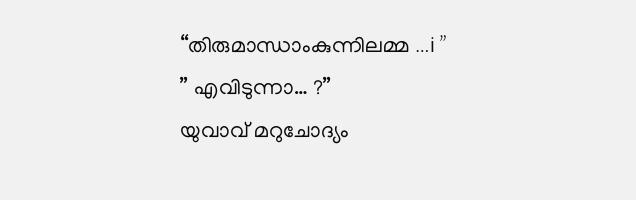“തിരുമാന്ധാംകുന്നിലമ്മ …i ”
” എവിടുന്നാ… ?”
യുവാവ് മറുചോദ്യം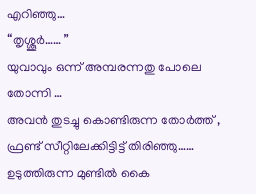എറിഞ്ഞു…
“തൃശ്ശൂർ…… ”
യുവാവും ഒന്ന് അമ്പരന്നതു പോലെ തോന്നി …
അവൻ തുടച്ചു കൊണ്ടിരുന്ന തോർത്ത് , ഫ്രണ്ട് സീറ്റിലേക്കിട്ടിട്ട് തിരിഞ്ഞു……
ഉടുത്തിരുന്ന മുണ്ടിൽ കൈ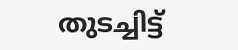തുടച്ചിട്ട്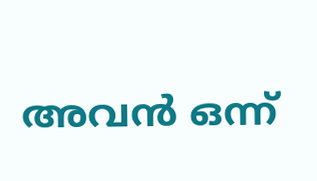അവൻ ഒന്ന്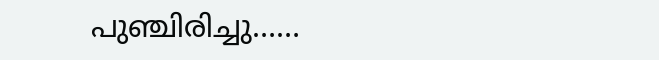പുഞ്ചിരിച്ചു……